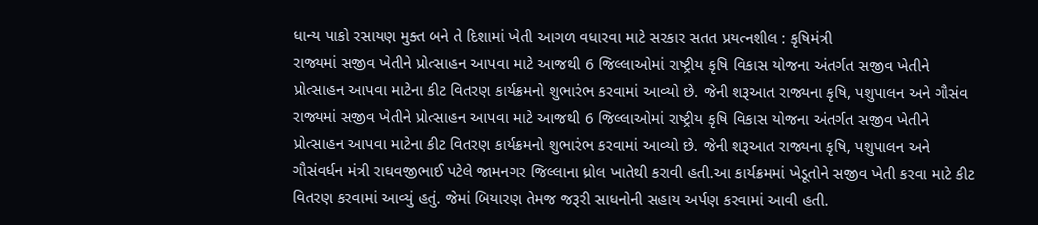ધાન્ય પાકો રસાયણ મુક્ત બને તે દિશામાં ખેતી આગળ વધારવા માટે સરકાર સતત પ્રયત્નશીલ : કૃષિમંત્રી
રાજ્યમાં સજીવ ખેતીને પ્રોત્સાહન આપવા માટે આજથી 6 જિલ્લાઓમાં રાષ્ટ્રીય કૃષિ વિકાસ યોજના અંતર્ગત સજીવ ખેતીને પ્રોત્સાહન આપવા માટેના કીટ વિતરણ કાર્યક્રમનો શુભારંભ કરવામાં આવ્યો છે. જેની શરૂઆત રાજ્યના કૃષિ, પશુપાલન અને ગૌસંવ
રાજ્યમાં સજીવ ખેતીને પ્રોત્સાહન આપવા માટે આજથી 6 જિલ્લાઓમાં રાષ્ટ્રીય કૃષિ વિકાસ યોજના અંતર્ગત સજીવ ખેતીને પ્રોત્સાહન આપવા માટેના કીટ વિતરણ કાર્યક્રમનો શુભારંભ કરવામાં આવ્યો છે. જેની શરૂઆત રાજ્યના કૃષિ, પશુપાલન અને ગૌસંવર્ધન મંત્રી રાઘવજીભાઈ પટેલે જામનગર જિલ્લાના ધ્રોલ ખાતેથી કરાવી હતી.આ કાર્યક્રમમાં ખેડૂતોને સજીવ ખેતી કરવા માટે કીટ વિતરણ કરવામાં આવ્યું હતું. જેમાં બિયારણ તેમજ જરૂરી સાધનોની સહાય અર્પણ કરવામાં આવી હતી.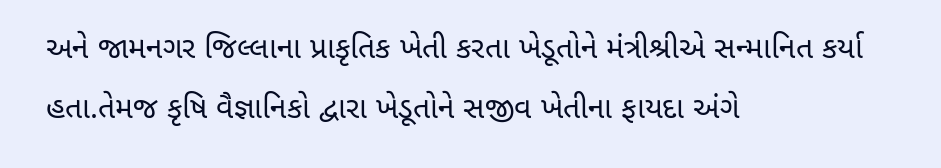અને જામનગર જિલ્લાના પ્રાકૃતિક ખેતી કરતા ખેડૂતોને મંત્રીશ્રીએ સન્માનિત કર્યા હતા.તેમજ કૃષિ વૈજ્ઞાનિકો દ્વારા ખેડૂતોને સજીવ ખેતીના ફાયદા અંગે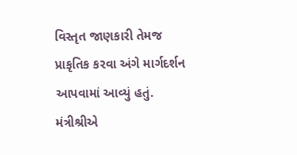વિસ્તૃત જાણકારી તેમજ પ્રાકૃતિક કરવા અંગે માર્ગદર્શન આપવામાં આવ્યું હતું. મંત્રીશ્રીએ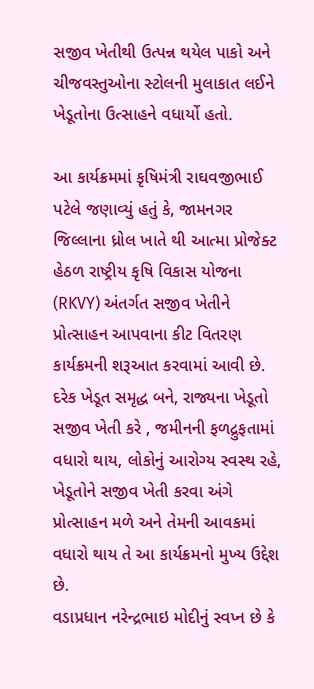સજીવ ખેતીથી ઉત્પન્ન થયેલ પાકો અને ચીજવસ્તુઓના સ્ટોલની મુલાકાત લઈને ખેડૂતોના ઉત્સાહને વધાર્યો હતો.

આ કાર્યક્રમમાં કૃષિમંત્રી રાઘવજીભાઈ પટેલે જણાવ્યું હતું કે, જામનગર જિલ્લાના ધ્રોલ ખાતે થી આત્મા પ્રોજેક્ટ હેઠળ રાષ્ટ્રીય કૃષિ વિકાસ યોજના (RKVY) અંતર્ગત સજીવ ખેતીને પ્રોત્સાહન આપવાના કીટ વિતરણ કાર્યક્રમની શરૂઆત કરવામાં આવી છે. દરેક ખેડૂત સમૃદ્ધ બને, રાજ્યના ખેડૂતો સજીવ ખેતી કરે , જમીનની ફળદ્રુફતામાં વધારો થાય, લોકોનું આરોગ્ય સ્વસ્થ રહે, ખેડૂતોને સજીવ ખેતી કરવા અંગે પ્રોત્સાહન મળે અને તેમની આવકમાં વધારો થાય તે આ કાર્યક્રમનો મુખ્ય ઉદ્દેશ છે.
વડાપ્રધાન નરેન્દ્રભાઇ મોદીનું સ્વપ્ન છે કે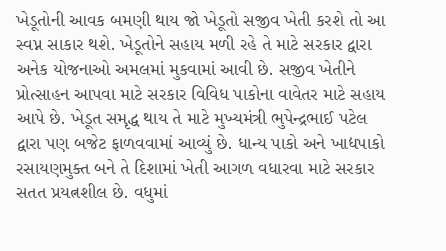ખેડૂતોની આવક બમણી થાય જો ખેડૂતો સજીવ ખેતી કરશે તો આ સ્વપ્ન સાકાર થશે. ખેડૂતોને સહાય મળી રહે તે માટે સરકાર દ્વારા અનેક યોજનાઓ અમલમાં મુકવામાં આવી છે. સજીવ ખેતીને પ્રોત્સાહન આપવા માટે સરકાર વિવિધ પાકોના વાવેતર માટે સહાય આપે છે. ખેડૂત સમૃદ્ધ થાય તે માટે મુખ્યમંત્રી ભુપેન્દ્રભાઈ પટેલ દ્વારા પણ બજેટ ફાળવવામાં આવ્યું છે. ધાન્ય પાકો અને ખાદ્યપાકો રસાયણમુક્ત બને તે દિશામાં ખેતી આગળ વધારવા માટે સરકાર સતત પ્રયત્નશીલ છે. વધુમાં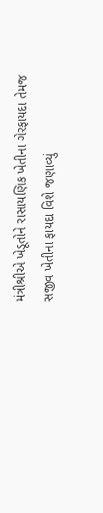મંત્રીશ્રીએ ખેડૂતોને રાસાયણિક ખેતીના ગેરફાયદા તેમજ સજીવ ખેતીના ફાયદા વિશે જણાવ્યું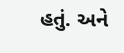હતું. અને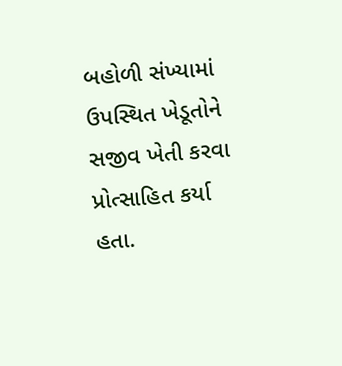બહોળી સંખ્યામાં ઉપસ્થિત ખેડૂતોને સજીવ ખેતી કરવા પ્રોત્સાહિત કર્યા હતા.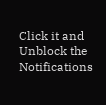Click it and Unblock the Notifications